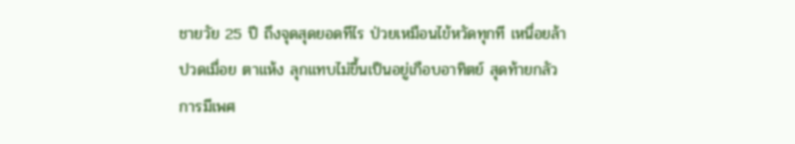ชายวัย 25 ปี ถึงจุดสุดยอดทีไร ป่วยเหมือนไข้หวัดทุกที เหนื่อยล้า ปวดเมื่อย ตาแห้ง ลุกแทบไม่ขึ้นเป็นอยู่เกือบอาทิตย์ สุดท้ายกลัวการมีเพศ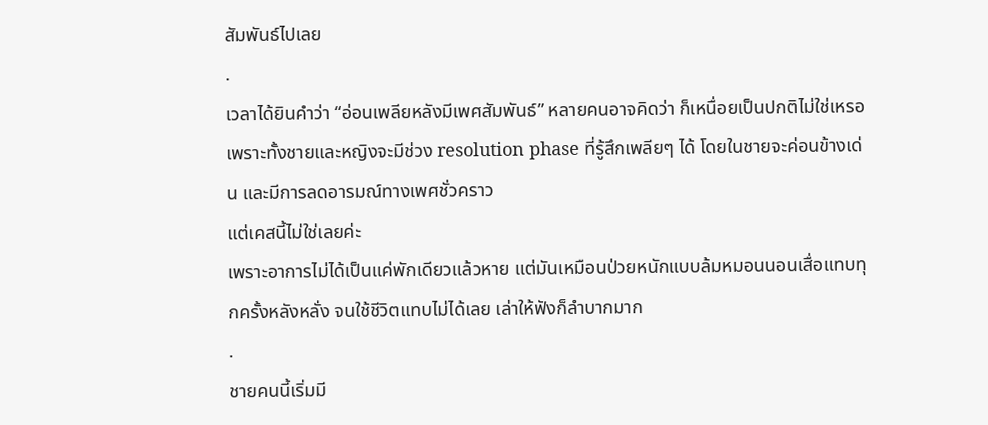สัมพันธ์ไปเลย
.
เวลาได้ยินคำว่า “อ่อนเพลียหลังมีเพศสัมพันธ์” หลายคนอาจคิดว่า ก็เหนื่อยเป็นปกติไม่ใช่เหรอ เพราะทั้งชายและหญิงจะมีช่วง resolution phase ที่รู้สึกเพลียๆ ได้ โดยในชายจะค่อนข้างเด่น และมีการลดอารมณ์ทางเพศชั่วคราว
แต่เคสนี้ไม่ใช่เลยค่ะ
เพราะอาการไม่ได้เป็นแค่พักเดียวแล้วหาย แต่มันเหมือนป่วยหนักแบบล้มหมอนนอนเสื่อแทบทุกครั้งหลังหลั่ง จนใช้ชีวิตแทบไม่ได้เลย เล่าให้ฟังก็ลำบากมาก
.
ชายคนนี้เริ่มมี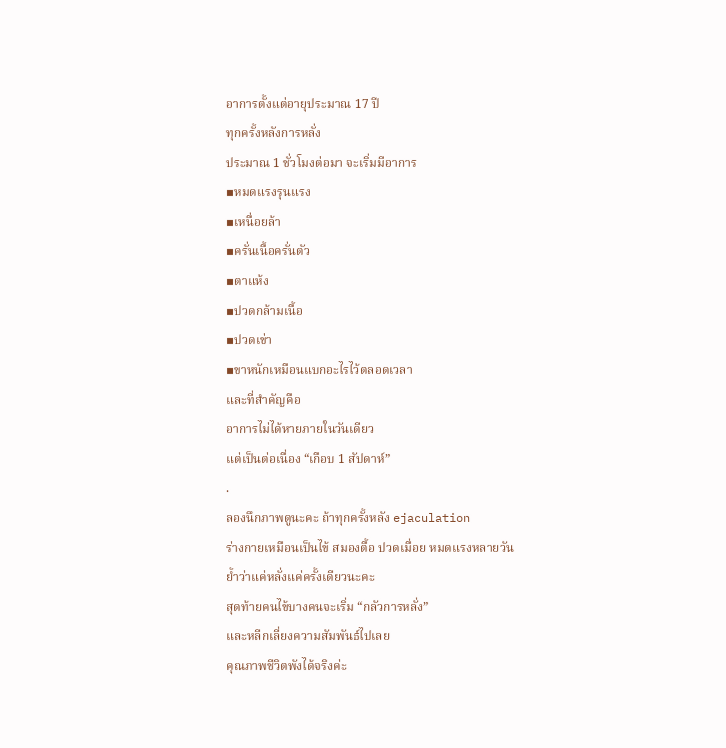อาการตั้งแต่อายุประมาณ 17 ปี
ทุกครั้งหลังการหลั่ง
ประมาณ 1 ชั่วโมงต่อมา จะเริ่มมีอาการ
▪หมดแรงรุนแรง
▪เหนื่อยล้า
▪ครั่นเนื้อครั่นตัว
▪ตาแห้ง
▪ปวดกล้ามเนื้อ
▪ปวดเข่า
▪ขาหนักเหมือนแบกอะไรไว้ตลอดเวลา
และที่สำคัญคือ
อาการไม่ได้หายภายในวันเดียว
แต่เป็นต่อเนื่อง “เกือบ 1 สัปดาห์”
.
ลองนึกภาพดูนะคะ ถ้าทุกครั้งหลัง ejaculation
ร่างกายเหมือนเป็นไข้ สมองตื้อ ปวดเมื่อย หมดแรงหลายวัน
ย้ำว่าแค่หลั่งแค่ครั้งเดียวนะคะ
สุดท้ายคนไข้บางคนจะเริ่ม “กลัวการหลั่ง”
และหลีกเลี่ยงความสัมพันธ์ไปเลย
คุณภาพชีวิตพังได้จริงค่ะ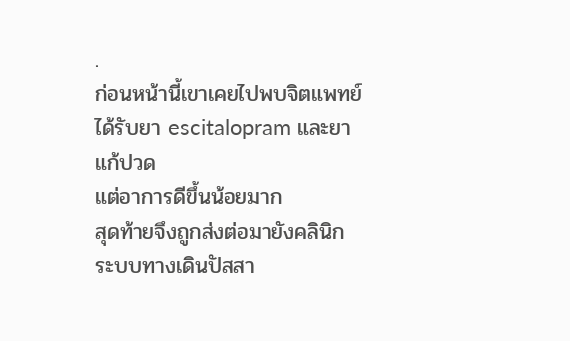.
ก่อนหน้านี้เขาเคยไปพบจิตแพทย์
ได้รับยา escitalopram และยาแก้ปวด
แต่อาการดีขึ้นน้อยมาก
สุดท้ายจึงถูกส่งต่อมายังคลินิกระบบทางเดินปัสสา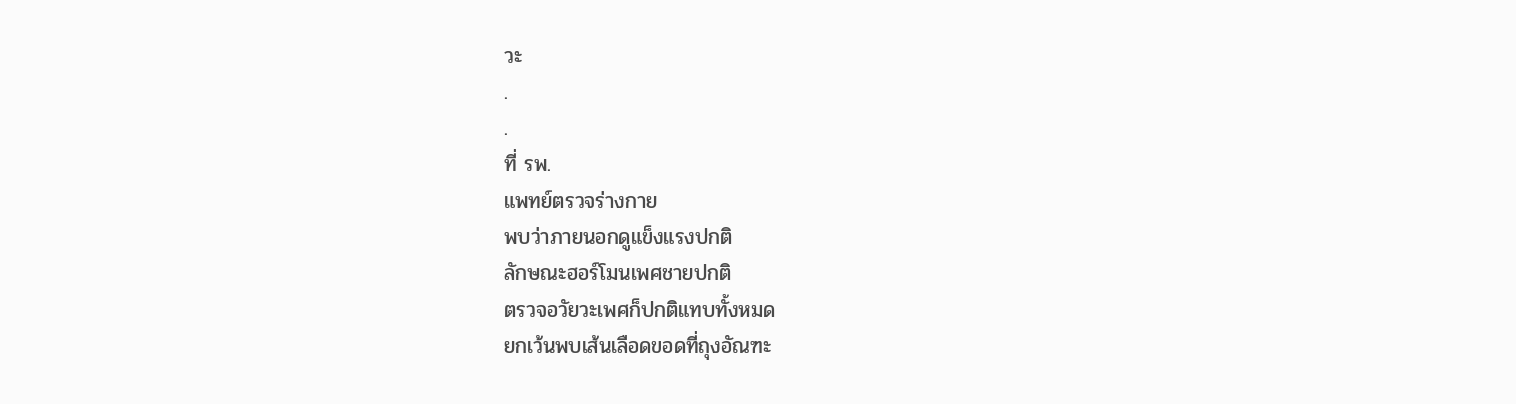วะ
.
.
ที่ รพ.
แพทย์ตรวจร่างกาย
พบว่าภายนอกดูแข็งแรงปกติ
ลักษณะฮอร์โมนเพศชายปกติ
ตรวจอวัยวะเพศก็ปกติแทบทั้งหมด
ยกเว้นพบเส้นเลือดขอดที่ถุงอัณฑะ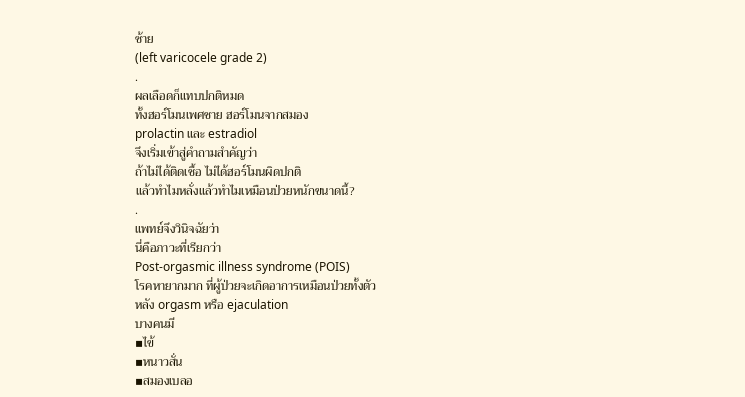ซ้าย
(left varicocele grade 2)
.
ผลเลือดก็แทบปกติหมด
ทั้งฮอร์โมนเพศชาย ฮอร์โมนจากสมอง
prolactin และ estradiol
จึงเริ่มเข้าสู่คำถามสำคัญว่า
ถ้าไม่ได้ติดเชื้อ ไม่ได้ฮอร์โมนผิดปกติ
แล้วทำไมหลั่งแล้วทำไมเหมือนป่วยหนักขนาดนี้?
.
แพทย์จึงวินิจฉัยว่า
นี่คือภาวะที่เรียกว่า
Post-orgasmic illness syndrome (POIS)
โรคหายากมาก ที่ผู้ป่วยจะเกิดอาการเหมือนป่วยทั้งตัว
หลัง orgasm หรือ ejaculation
บางคนมี
▪ไข้
▪หนาวสั่น
▪สมองเบลอ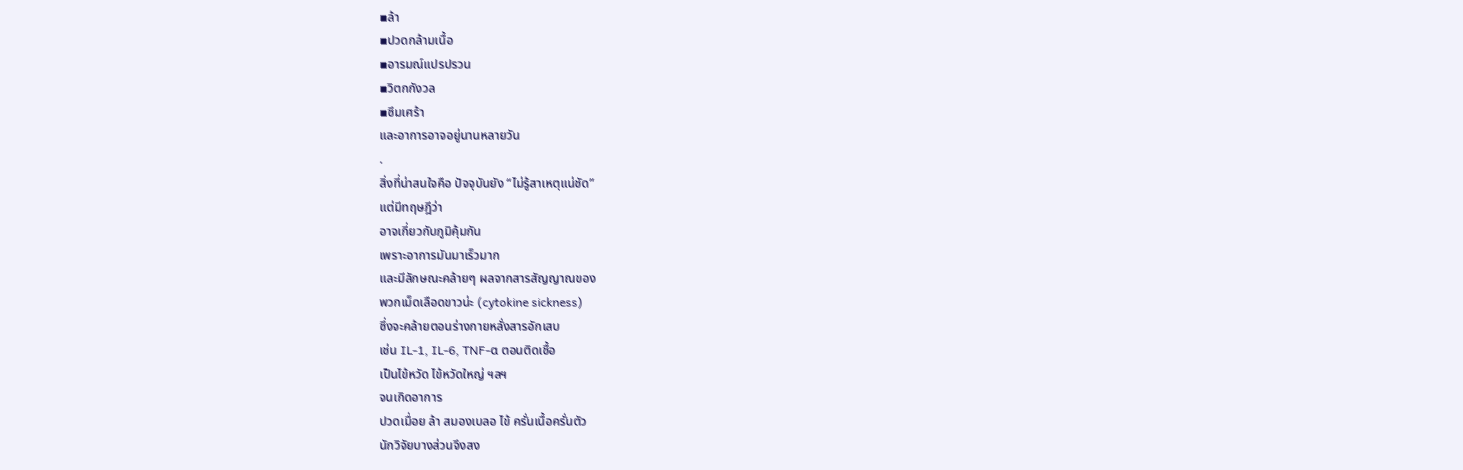▪ล้า
▪ปวดกล้ามเนื้อ
▪อารมณ์แปรปรวน
▪วิตกกังวล
▪ซึมเศร้า
และอาการอาจอยู่นานหลายวัน
.
สิ่งที่น่าสนใจคือ ปัจจุบันยัง “ไม่รู้สาเหตุแน่ชัด”
แต่มีทฤษฎีว่า
อาจเกี่ยวกับภูมิคุ้มกัน
เพราะอาการมันมาเร็วมาก
และมีลักษณะคล้ายๆ ผลจากสารสัญญาณของ
พวกเม็ดเลือดขาวน่ะ (cytokine sickness)
ซึ่งจะคล้ายตอนร่างกายหลั่งสารอักเสบ
เช่น IL-1, IL-6, TNF-α ตอนติดเชื้อ
เป็นไข้หวัด ไข้หวัดใหญ่ ฯลฯ
จนเกิดอาการ
ปวดเมื่อย ล้า สมองเบลอ ไข้ ครั่นเนื้อครั่นตัว
นักวิจัยบางส่วนจึงสง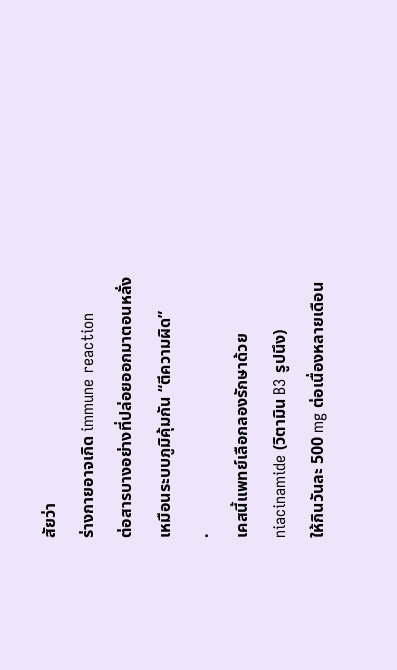สัยว่า
ร่างกายอาจเกิด immune reaction
ต่อสารบางอย่างที่ปล่อยออกมาตอนหลั่ง
เหมือนระบบภูมิคุ้มกัน “ตีความผิด”
.
เคสนี้แพทย์เลือกลองรักษาด้วย
niacinamide (วิตามิน B3 รูปนึง)
ให้กินวันละ 500 mg ต่อเนื่องหลายเดือน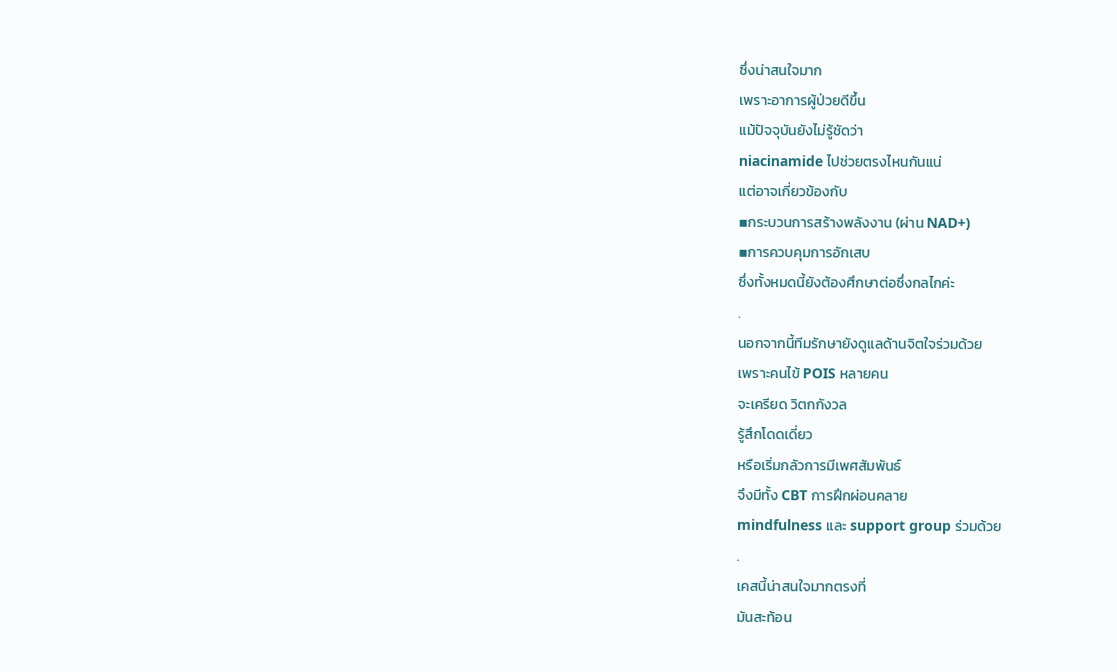ซึ่งน่าสนใจมาก
เพราะอาการผู้ป่วยดีขึ้น
แม้ปัจจุบันยังไม่รู้ชัดว่า
niacinamide ไปช่วยตรงไหนกันแน่
แต่อาจเกี่ยวข้องกับ
▪กระบวนการสร้างพลังงาน (ผ่าน NAD+)
▪การควบคุมการอักเสบ
ซึ่งทั้งหมดนี้ยังต้องศึกษาต่อซึ่งกลไกค่ะ
.
นอกจากนี้ทีมรักษายังดูแลด้านจิตใจร่วมด้วย
เพราะคนไข้ POIS หลายคน
จะเครียด วิตกกังวล
รู้สึกโดดเดี่ยว
หรือเริ่มกลัวการมีเพศสัมพันธ์
จึงมีทั้ง CBT การฝึกผ่อนคลาย
mindfulness และ support group ร่วมด้วย
.
เคสนี้น่าสนใจมากตรงที่
มันสะท้อน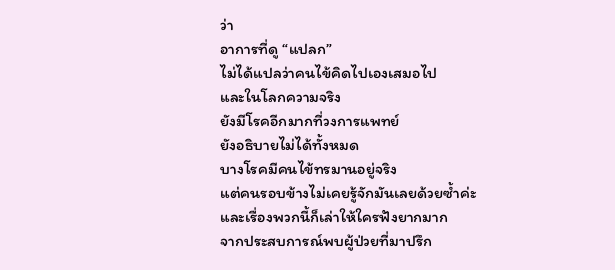ว่า
อาการที่ดู “แปลก”
ไม่ได้แปลว่าคนไข้คิดไปเองเสมอไป
และในโลกความจริง
ยังมีโรคอีกมากที่วงการแพทย์
ยังอธิบายไม่ได้ทั้งหมด
บางโรคมีคนไข้ทรมานอยู่จริง
แต่คนรอบข้างไม่เคยรู้จักมันเลยด้วยซ้ำค่ะ
และเรื่องพวกนี้ก็เล่าให้ใครฟังยากมาก
จากประสบการณ์พบผู้ป่วยที่มาปรึก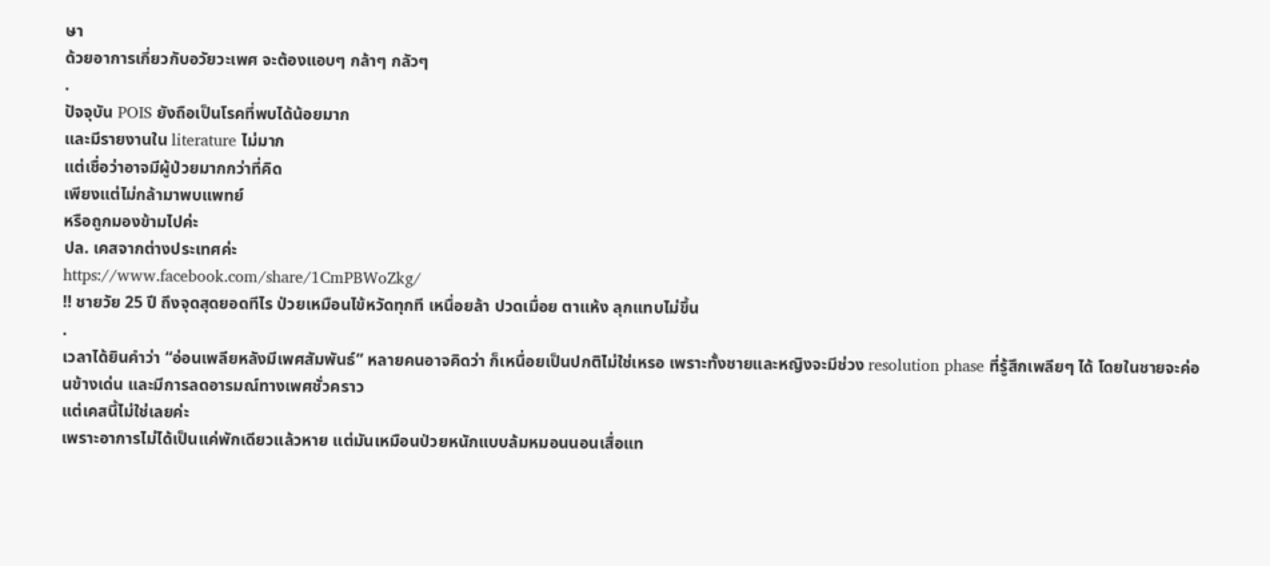ษา
ด้วยอาการเกี่ยวกับอวัยวะเพศ จะต้องแอบๆ กล้าๆ กลัวๆ
.
ปัจจุบัน POIS ยังถือเป็นโรคที่พบได้น้อยมาก
และมีรายงานใน literature ไม่มาก
แต่เชื่อว่าอาจมีผู้ป่วยมากกว่าที่คิด
เพียงแต่ไม่กล้ามาพบแพทย์
หรือถูกมองข้ามไปค่ะ
ปล. เคสจากต่างประเทศค่ะ
https://www.facebook.com/share/1CmPBWoZkg/
‼ ชายวัย 25 ปี ถึงจุดสุดยอดทีไร ป่วยเหมือนไข้หวัดทุกที เหนื่อยล้า ปวดเมื่อย ตาแห้ง ลุกแทบไม่ขึ้น
.
เวลาได้ยินคำว่า “อ่อนเพลียหลังมีเพศสัมพันธ์” หลายคนอาจคิดว่า ก็เหนื่อยเป็นปกติไม่ใช่เหรอ เพราะทั้งชายและหญิงจะมีช่วง resolution phase ที่รู้สึกเพลียๆ ได้ โดยในชายจะค่อนข้างเด่น และมีการลดอารมณ์ทางเพศชั่วคราว
แต่เคสนี้ไม่ใช่เลยค่ะ
เพราะอาการไม่ได้เป็นแค่พักเดียวแล้วหาย แต่มันเหมือนป่วยหนักแบบล้มหมอนนอนเสื่อแท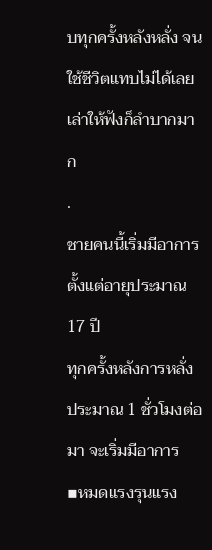บทุกครั้งหลังหลั่ง จนใช้ชีวิตแทบไม่ได้เลย เล่าให้ฟังก็ลำบากมาก
.
ชายคนนี้เริ่มมีอาการตั้งแต่อายุประมาณ 17 ปี
ทุกครั้งหลังการหลั่ง
ประมาณ 1 ชั่วโมงต่อมา จะเริ่มมีอาการ
▪หมดแรงรุนแรง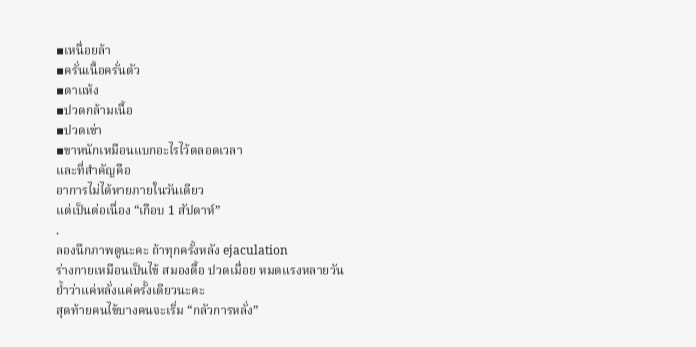▪เหนื่อยล้า
▪ครั่นเนื้อครั่นตัว
▪ตาแห้ง
▪ปวดกล้ามเนื้อ
▪ปวดเข่า
▪ขาหนักเหมือนแบกอะไรไว้ตลอดเวลา
และที่สำคัญคือ
อาการไม่ได้หายภายในวันเดียว
แต่เป็นต่อเนื่อง “เกือบ 1 สัปดาห์”
.
ลองนึกภาพดูนะคะ ถ้าทุกครั้งหลัง ejaculation
ร่างกายเหมือนเป็นไข้ สมองตื้อ ปวดเมื่อย หมดแรงหลายวัน
ย้ำว่าแค่หลั่งแค่ครั้งเดียวนะคะ
สุดท้ายคนไข้บางคนจะเริ่ม “กลัวการหลั่ง”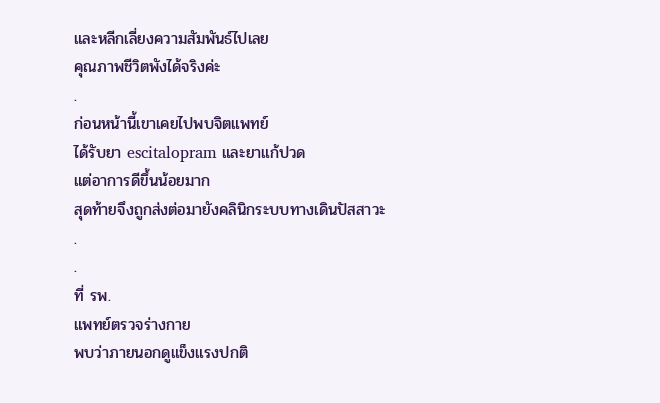และหลีกเลี่ยงความสัมพันธ์ไปเลย
คุณภาพชีวิตพังได้จริงค่ะ
.
ก่อนหน้านี้เขาเคยไปพบจิตแพทย์
ได้รับยา escitalopram และยาแก้ปวด
แต่อาการดีขึ้นน้อยมาก
สุดท้ายจึงถูกส่งต่อมายังคลินิกระบบทางเดินปัสสาวะ
.
.
ที่ รพ.
แพทย์ตรวจร่างกาย
พบว่าภายนอกดูแข็งแรงปกติ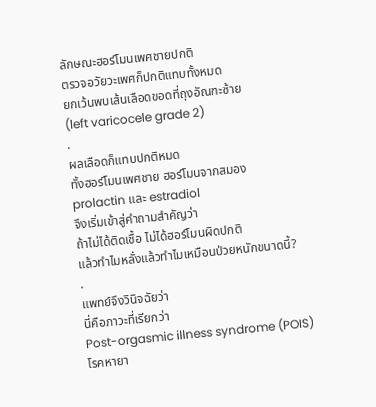ลักษณะฮอร์โมนเพศชายปกติ
ตรวจอวัยวะเพศก็ปกติแทบทั้งหมด
ยกเว้นพบเส้นเลือดขอดที่ถุงอัณฑะซ้าย
(left varicocele grade 2)
.
ผลเลือดก็แทบปกติหมด
ทั้งฮอร์โมนเพศชาย ฮอร์โมนจากสมอง
prolactin และ estradiol
จึงเริ่มเข้าสู่คำถามสำคัญว่า
ถ้าไม่ได้ติดเชื้อ ไม่ได้ฮอร์โมนผิดปกติ
แล้วทำไมหลั่งแล้วทำไมเหมือนป่วยหนักขนาดนี้?
.
แพทย์จึงวินิจฉัยว่า
นี่คือภาวะที่เรียกว่า
Post-orgasmic illness syndrome (POIS)
โรคหายา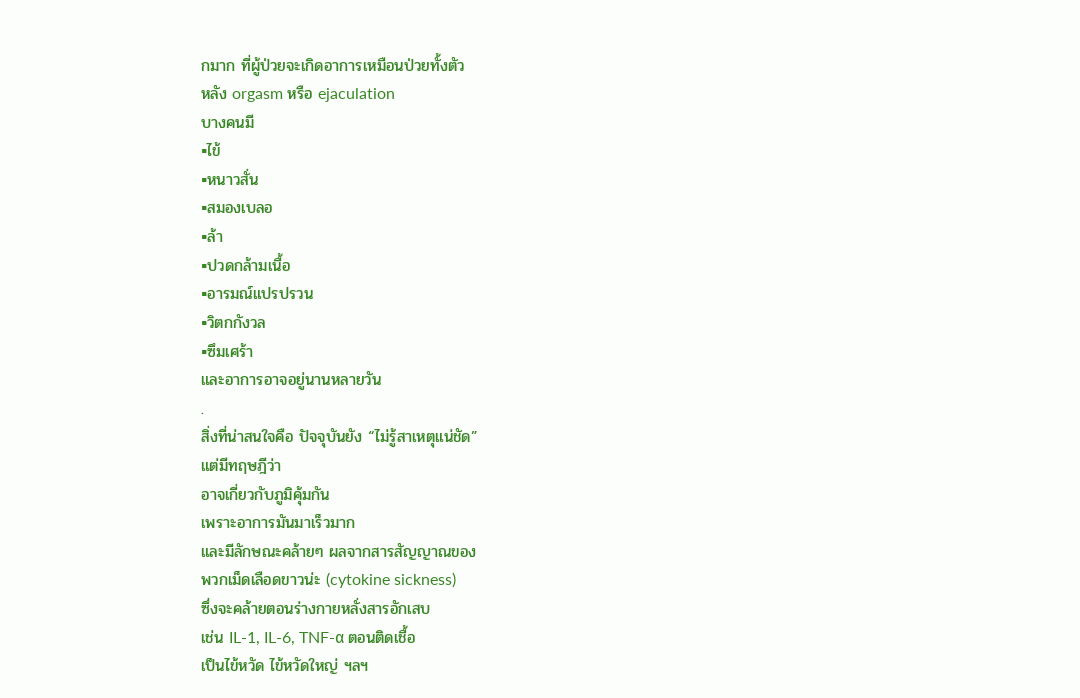กมาก ที่ผู้ป่วยจะเกิดอาการเหมือนป่วยทั้งตัว
หลัง orgasm หรือ ejaculation
บางคนมี
▪ไข้
▪หนาวสั่น
▪สมองเบลอ
▪ล้า
▪ปวดกล้ามเนื้อ
▪อารมณ์แปรปรวน
▪วิตกกังวล
▪ซึมเศร้า
และอาการอาจอยู่นานหลายวัน
.
สิ่งที่น่าสนใจคือ ปัจจุบันยัง “ไม่รู้สาเหตุแน่ชัด”
แต่มีทฤษฎีว่า
อาจเกี่ยวกับภูมิคุ้มกัน
เพราะอาการมันมาเร็วมาก
และมีลักษณะคล้ายๆ ผลจากสารสัญญาณของ
พวกเม็ดเลือดขาวน่ะ (cytokine sickness)
ซึ่งจะคล้ายตอนร่างกายหลั่งสารอักเสบ
เช่น IL-1, IL-6, TNF-α ตอนติดเชื้อ
เป็นไข้หวัด ไข้หวัดใหญ่ ฯลฯ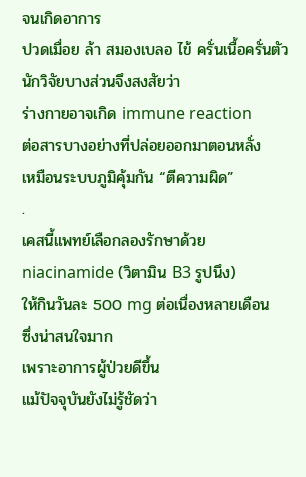จนเกิดอาการ
ปวดเมื่อย ล้า สมองเบลอ ไข้ ครั่นเนื้อครั่นตัว
นักวิจัยบางส่วนจึงสงสัยว่า
ร่างกายอาจเกิด immune reaction
ต่อสารบางอย่างที่ปล่อยออกมาตอนหลั่ง
เหมือนระบบภูมิคุ้มกัน “ตีความผิด”
.
เคสนี้แพทย์เลือกลองรักษาด้วย
niacinamide (วิตามิน B3 รูปนึง)
ให้กินวันละ 500 mg ต่อเนื่องหลายเดือน
ซึ่งน่าสนใจมาก
เพราะอาการผู้ป่วยดีขึ้น
แม้ปัจจุบันยังไม่รู้ชัดว่า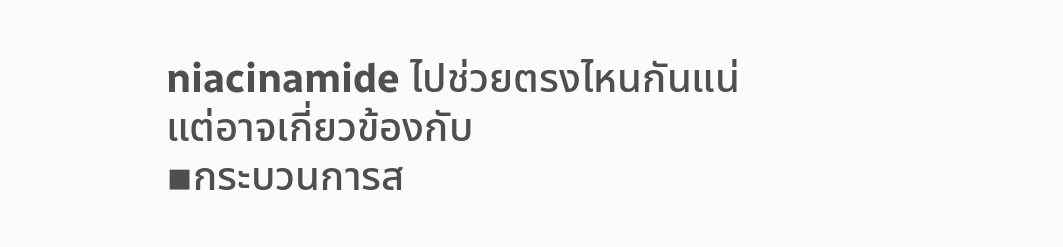niacinamide ไปช่วยตรงไหนกันแน่
แต่อาจเกี่ยวข้องกับ
▪กระบวนการส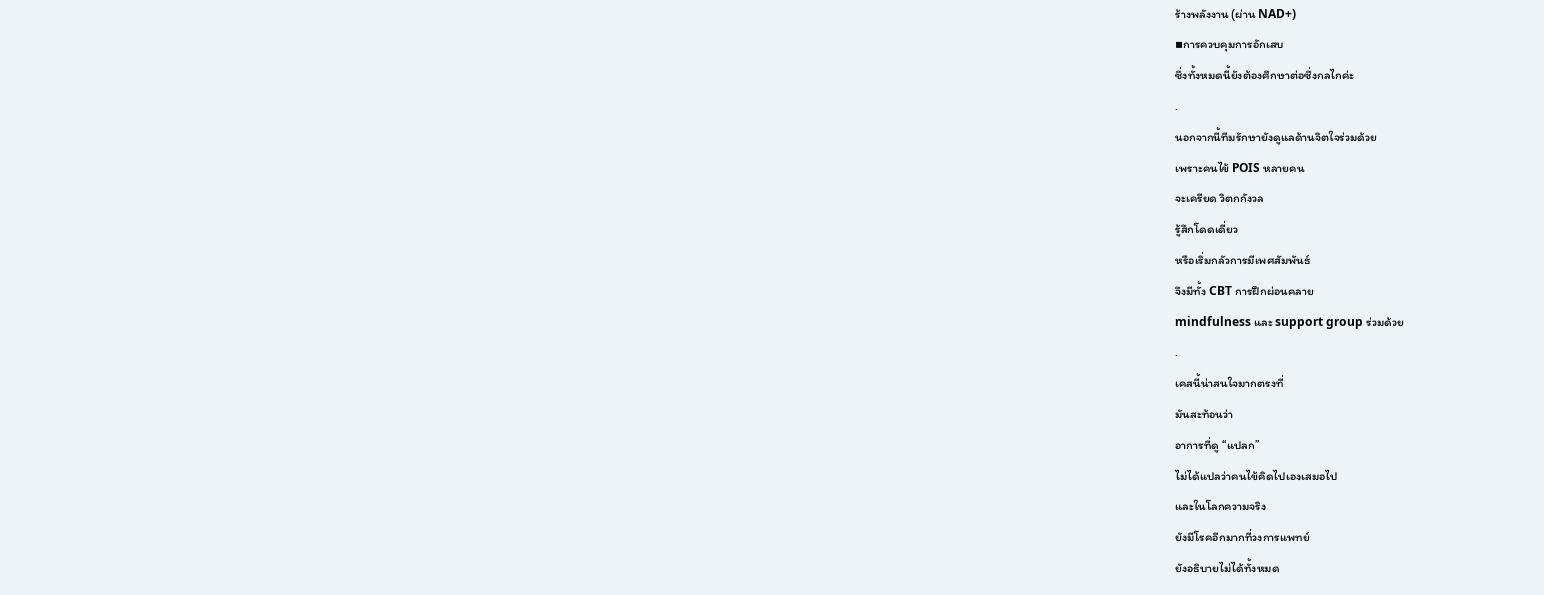ร้างพลังงาน (ผ่าน NAD+)
▪การควบคุมการอักเสบ
ซึ่งทั้งหมดนี้ยังต้องศึกษาต่อซึ่งกลไกค่ะ
.
นอกจากนี้ทีมรักษายังดูแลด้านจิตใจร่วมด้วย
เพราะคนไข้ POIS หลายคน
จะเครียด วิตกกังวล
รู้สึกโดดเดี่ยว
หรือเริ่มกลัวการมีเพศสัมพันธ์
จึงมีทั้ง CBT การฝึกผ่อนคลาย
mindfulness และ support group ร่วมด้วย
.
เคสนี้น่าสนใจมากตรงที่
มันสะท้อนว่า
อาการที่ดู “แปลก”
ไม่ได้แปลว่าคนไข้คิดไปเองเสมอไป
และในโลกความจริง
ยังมีโรคอีกมากที่วงการแพทย์
ยังอธิบายไม่ได้ทั้งหมด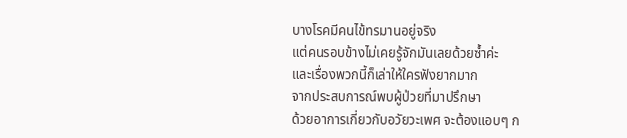บางโรคมีคนไข้ทรมานอยู่จริง
แต่คนรอบข้างไม่เคยรู้จักมันเลยด้วยซ้ำค่ะ
และเรื่องพวกนี้ก็เล่าให้ใครฟังยากมาก
จากประสบการณ์พบผู้ป่วยที่มาปรึกษา
ด้วยอาการเกี่ยวกับอวัยวะเพศ จะต้องแอบๆ ก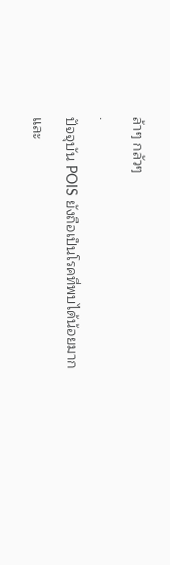ล้าๆ กลัวๆ
.
ปัจจุบัน POIS ยังถือเป็นโรคที่พบได้น้อยมาก
และ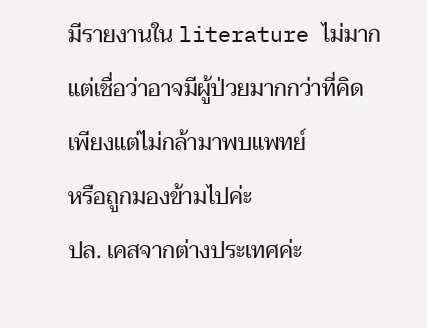มีรายงานใน literature ไม่มาก
แต่เชื่อว่าอาจมีผู้ป่วยมากกว่าที่คิด
เพียงแต่ไม่กล้ามาพบแพทย์
หรือถูกมองข้ามไปค่ะ
ปล. เคสจากต่างประเทศค่ะ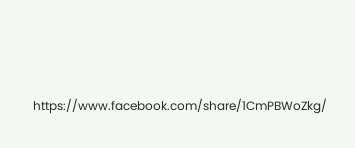https://www.facebook.com/share/1CmPBWoZkg/